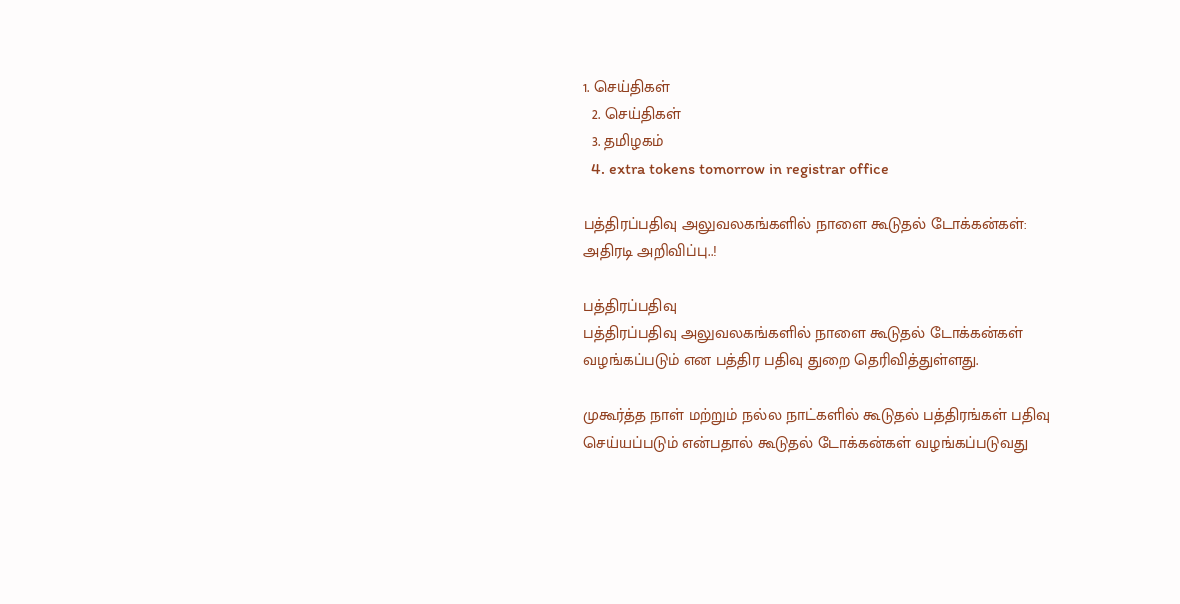1. செய்திகள்
  2. செய்திகள்
  3. த‌மிழக‌ம்
  4. extra tokens tomorrow in registrar office

பத்திரப்பதிவு அலுவலகங்களில் நாளை கூடுதல் டோக்கன்கள்: அதிரடி அறிவிப்பு..!

பத்திரப்பதிவு
பத்திரப்பதிவு அலுவலகங்களில் நாளை கூடுதல் டோக்கன்கள் வழங்கப்படும் என பத்திர பதிவு துறை தெரிவித்துள்ளது.

முகூர்த்த நாள் மற்றும் நல்ல நாட்களில் கூடுதல் பத்திரங்கள் பதிவு செய்யப்படும் என்பதால் கூடுதல் டோக்கன்கள் வழங்கப்படுவது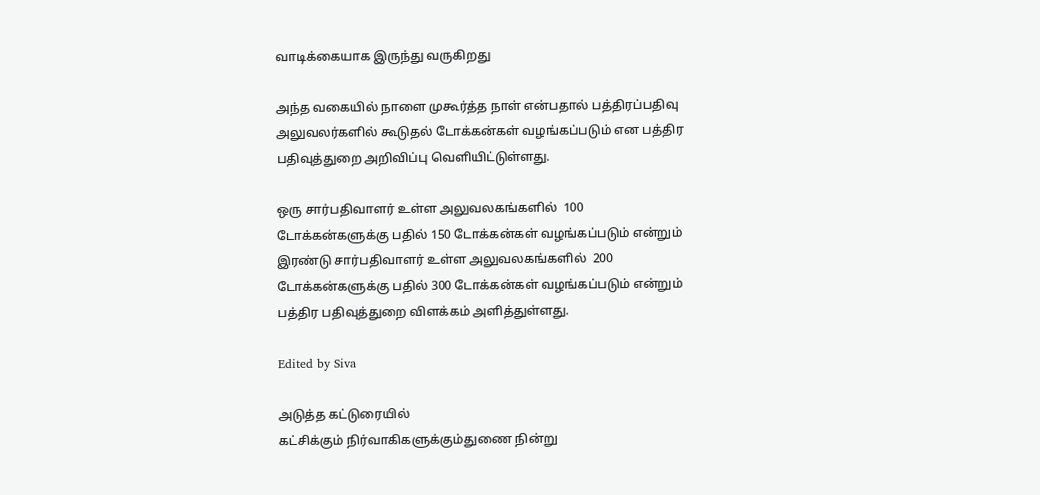வாடிக்கையாக இருந்து வருகிறது

அந்த வகையில் நாளை முகூர்த்த நாள் என்பதால் பத்திரப்பதிவு அலுவலர்களில் கூடுதல் டோக்கன்கள் வழங்கப்படும் என பத்திர பதிவுத்துறை அறிவிப்பு வெளியிட்டுள்ளது.

ஒரு சார்பதிவாளர் உள்ள அலுவலகங்களில்  100 டோக்கன்களுக்கு பதில் 150 டோக்கன்கள் வழங்கப்படும் என்றும் இரண்டு சார்பதிவாளர் உள்ள அலுவலகங்களில்  200 டோக்கன்களுக்கு பதில் 300 டோக்கன்கள் வழங்கப்படும் என்றும் பத்திர பதிவுத்துறை விளக்கம் அளித்துள்ளது.

Edited by Siva

அடுத்த கட்டுரையில்
கட்சிக்கும் நிர்வாகிகளுக்கும்துணை நின்று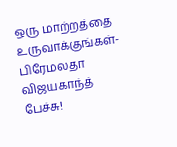ஒரு மாற்றத்தை உருவாக்குங்கள்- பிரேமலதா விஜயகாந்த் பேச்சு!